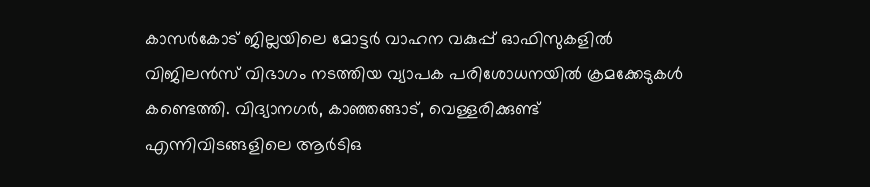കാസർകോട് ജില്ലയിലെ മോട്ടർ വാഹന വകുപ്പ് ഓഫിസുകളിൽ വിജിലൻസ് വിഭാഗം നടത്തിയ വ്യാപക പരിശോധനയിൽ ക്രമക്കേടുകൾ കണ്ടെത്തി. വിദ്യാനഗർ, കാഞ്ഞങ്ങാട്, വെള്ളരിക്കുണ്ട് എന്നിവിടങ്ങളിലെ ആർടിഒ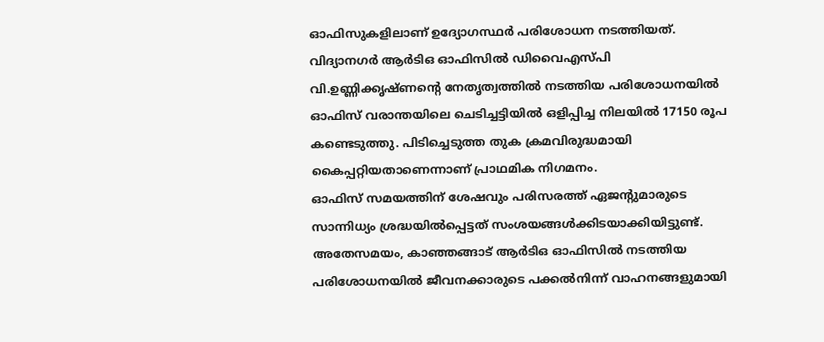ഓഫിസുകളിലാണ് ഉദ്യോഗസ്ഥർ പരിശോധന നടത്തിയത്.
വിദ്യാനഗർ ആർടിഒ ഓഫിസിൽ ഡിവൈഎസ്പി വി.ഉണ്ണിക്കൃഷ്ണന്റെ നേതൃത്വത്തിൽ നടത്തിയ പരിശോധനയിൽ ഓഫിസ് വരാന്തയിലെ ചെടിച്ചട്ടിയിൽ ഒളിപ്പിച്ച നിലയിൽ 17150 രൂപ കണ്ടെടുത്തു. പിടിച്ചെടുത്ത തുക ക്രമവിരുദ്ധമായി കൈപ്പറ്റിയതാണെന്നാണ് പ്രാഥമിക നിഗമനം.
ഓഫിസ് സമയത്തിന് ശേഷവും പരിസരത്ത് ഏജന്റുമാരുടെ സാന്നിധ്യം ശ്രദ്ധയിൽപ്പെട്ടത് സംശയങ്ങൾക്കിടയാക്കിയിട്ടുണ്ട്. അതേസമയം, കാഞ്ഞങ്ങാട് ആർടിഒ ഓഫിസിൽ നടത്തിയ പരിശോധനയിൽ ജീവനക്കാരുടെ പക്കൽനിന്ന് വാഹനങ്ങളുമായി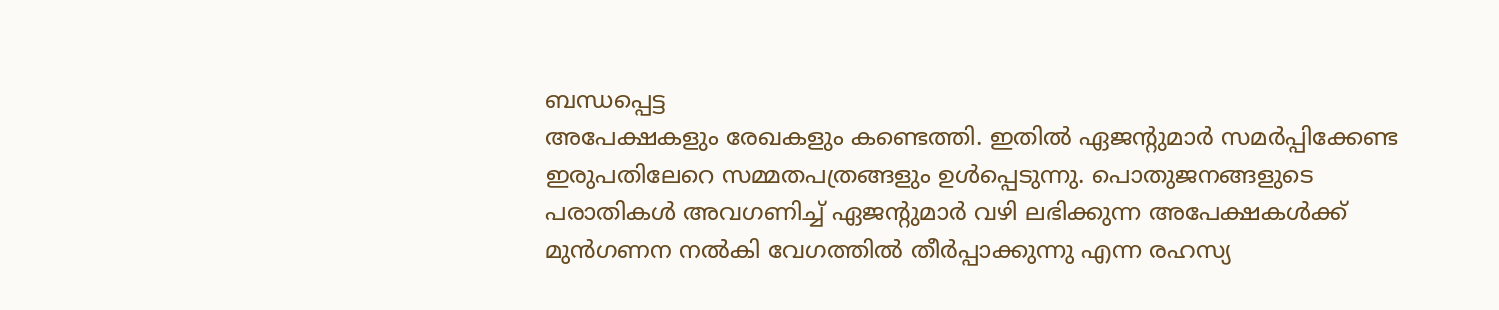ബന്ധപ്പെട്ട
അപേക്ഷകളും രേഖകളും കണ്ടെത്തി. ഇതിൽ ഏജന്റുമാർ സമർപ്പിക്കേണ്ട
ഇരുപതിലേറെ സമ്മതപത്രങ്ങളും ഉൾപ്പെടുന്നു. പൊതുജനങ്ങളുടെ പരാതികൾ അവഗണിച്ച് ഏജന്റുമാർ വഴി ലഭിക്കുന്ന അപേക്ഷകൾക്ക് മുൻഗണന നൽകി വേഗത്തിൽ തീർപ്പാക്കുന്നു എന്ന രഹസ്യ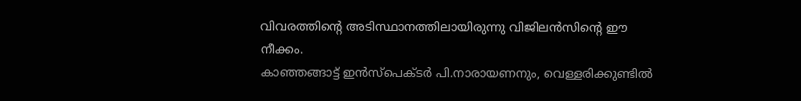വിവരത്തിന്റെ അടിസ്ഥാനത്തിലായിരുന്നു വിജിലൻസിന്റെ ഈ നീക്കം.
കാഞ്ഞങ്ങാട്ട് ഇൻസ്പെക്ടർ പി.നാരായണനും, വെള്ളരിക്കുണ്ടിൽ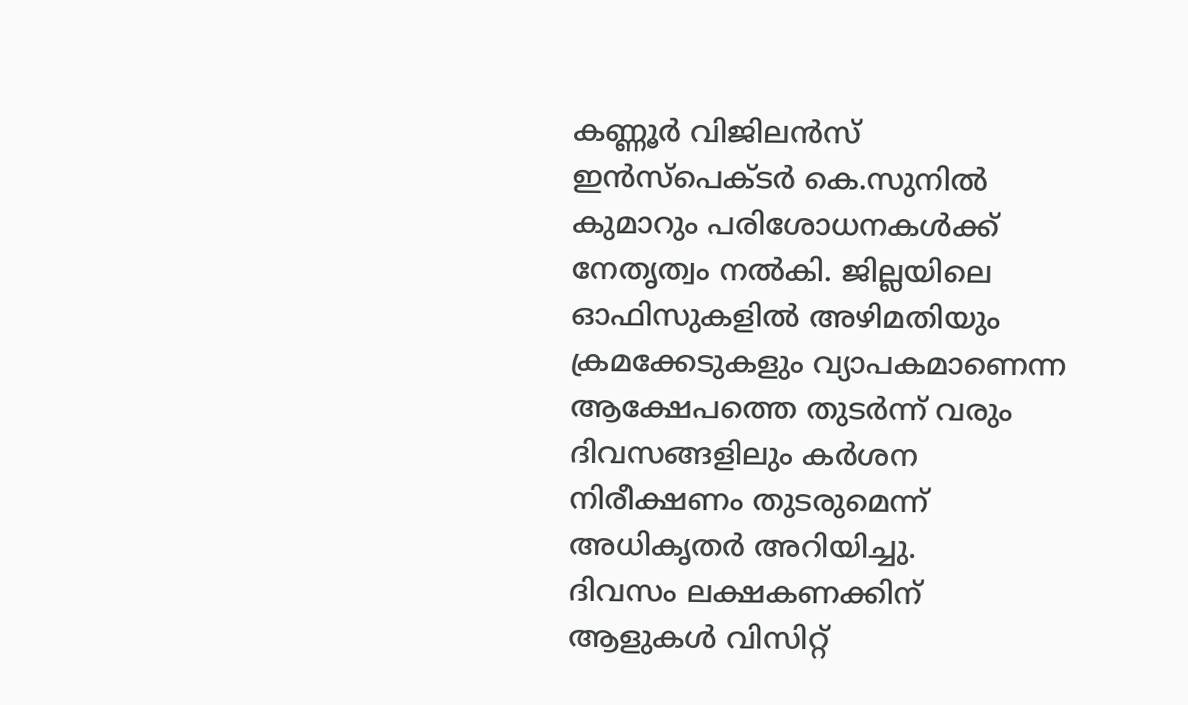കണ്ണൂർ വിജിലൻസ് ഇൻസ്പെക്ടർ കെ.സുനിൽ കുമാറും പരിശോധനകൾക്ക് നേതൃത്വം നൽകി. ജില്ലയിലെ ഓഫിസുകളിൽ അഴിമതിയും ക്രമക്കേടുകളും വ്യാപകമാണെന്ന ആക്ഷേപത്തെ തുടർന്ന് വരും ദിവസങ്ങളിലും കർശന നിരീക്ഷണം തുടരുമെന്ന് അധികൃതർ അറിയിച്ചു.
ദിവസം ലക്ഷകണക്കിന് ആളുകൾ വിസിറ്റ്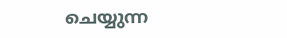ചെയ്യുന്ന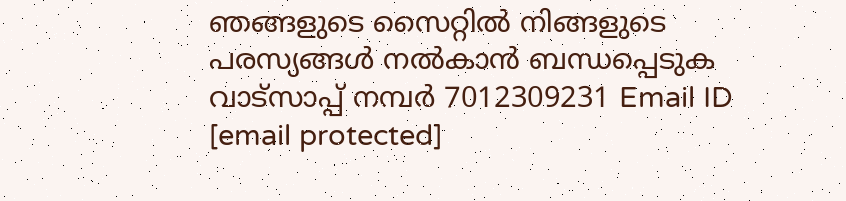ഞങ്ങളുടെ സൈറ്റിൽ നിങ്ങളുടെ പരസ്യങ്ങൾ നൽകാൻ ബന്ധപ്പെടുക വാട്സാപ്പ് നമ്പർ 7012309231 Email ID [email protected]